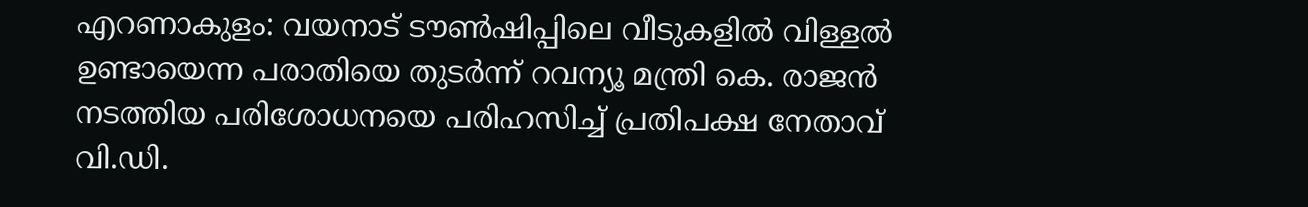എറണാകുളം: വയനാട് ടൗൺഷിപ്പിലെ വീടുകളിൽ വിള്ളൽ ഉണ്ടായെന്ന പരാതിയെ തുടർന്ന് റവന്യൂ മന്ത്രി കെ. രാജൻ നടത്തിയ പരിശോധനയെ പരിഹസിച്ച് പ്രതിപക്ഷ നേതാവ് വി.ഡി.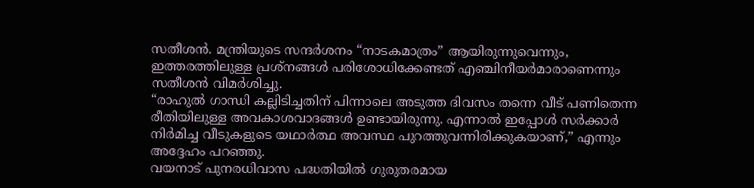സതീശൻ. മന്ത്രിയുടെ സന്ദർശനം “നാടകമാത്രം” ആയിരുന്നുവെന്നും, ഇത്തരത്തിലുള്ള പ്രശ്നങ്ങൾ പരിശോധിക്കേണ്ടത് എഞ്ചിനീയർമാരാണെന്നും സതീശൻ വിമർശിച്ചു.
“രാഹുൽ ഗാന്ധി കല്ലിടിച്ചതിന് പിന്നാലെ അടുത്ത ദിവസം തന്നെ വീട് പണിതെന്ന രീതിയിലുള്ള അവകാശവാദങ്ങൾ ഉണ്ടായിരുന്നു. എന്നാൽ ഇപ്പോൾ സർക്കാർ നിർമിച്ച വീടുകളുടെ യഥാർത്ഥ അവസ്ഥ പുറത്തുവന്നിരിക്കുകയാണ്,” എന്നും അദ്ദേഹം പറഞ്ഞു.
വയനാട് പുനരധിവാസ പദ്ധതിയിൽ ഗുരുതരമായ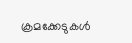ക്രമക്കേടുകൾ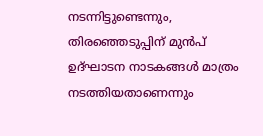നടന്നിട്ടുണ്ടെന്നും, തിരഞ്ഞെടുപ്പിന് മുൻപ് ഉദ്ഘാടന നാടകങ്ങൾ മാത്രം നടത്തിയതാണെന്നും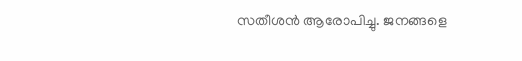സതീശൻ ആരോപിച്ചു. ജനങ്ങളെ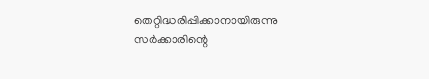തെറ്റിദ്ധരിപ്പിക്കാനായിരുന്നു സർക്കാരിന്റെ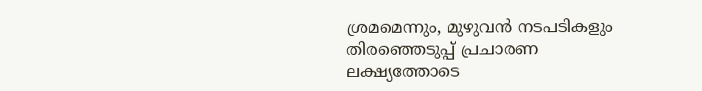ശ്രമമെന്നും, മുഴുവൻ നടപടികളും തിരഞ്ഞെടുപ്പ് പ്രചാരണ ലക്ഷ്യത്തോടെ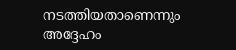നടത്തിയതാണെന്നും അദ്ദേഹം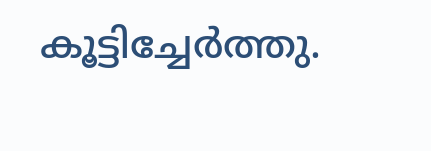കൂട്ടിച്ചേർത്തു.